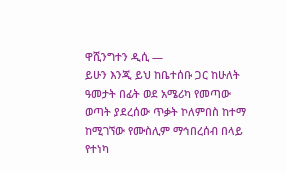ዋሺንግተን ዲሲ —
ይሁን እንጂ ይህ ከቤተሰቡ ጋር ከሁለት ዓመታት በፊት ወደ አሜሪካ የመጣው ወጣት ያደረሰው ጥቃት ኮለምበስ ከተማ ከሚገኘው የሙስሊም ማኅበረሰብ በላይ የተነካ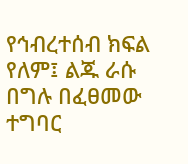የኅብረተሰብ ክፍል የለም፤ ልጁ ራሱ በግሉ በፈፀመው ተግባር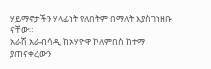ሃይማኖታችን ሃላፊነት የለበትም በማለት እያስገነዘቡ ናቸው።
አራሽ አራብሳዲ ከኦሃዮዋ ኮለምበስ ከተማ ያጠናቀረውን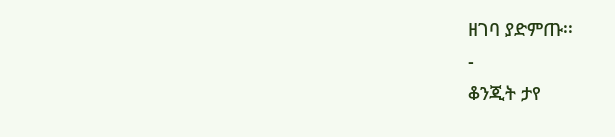ዘገባ ያድምጡ፡፡
-
ቆንጂት ታየ